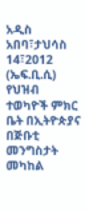አዲስ አበባ፣ታህሳስ 14፣2012 (ኤፍ.ቢ.ሲ) የህዝብ ተወካዮች ምክር ቤት በኢትዮጵያና በጅቡቲ መንግስታት መካከል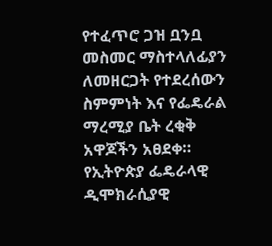የተፈጥሮ ጋዝ ቧንቧ መስመር ማስተላለፊያን ለመዘርጋት የተደረሰውን ስምምነት እና የፌዴራል ማረሚያ ቤት ረቂቅ አዋጆችን አፀደቀ።
የኢትዮጵያ ፌዴራላዊ ዲሞክራሲያዊ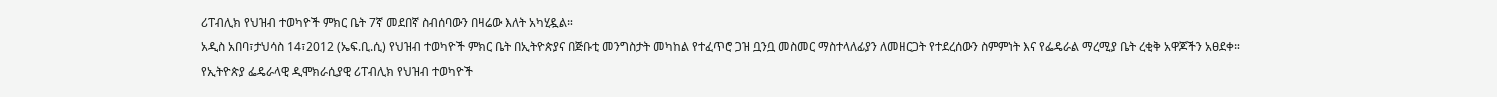ሪፐብሊክ የህዝብ ተወካዮች ምክር ቤት 7ኛ መደበኛ ስብሰባውን በዛሬው እለት አካሂዷል።
አዲስ አበባ፣ታህሳስ 14፣2012 (ኤፍ.ቢ.ሲ) የህዝብ ተወካዮች ምክር ቤት በኢትዮጵያና በጅቡቲ መንግስታት መካከል የተፈጥሮ ጋዝ ቧንቧ መስመር ማስተላለፊያን ለመዘርጋት የተደረሰውን ስምምነት እና የፌዴራል ማረሚያ ቤት ረቂቅ አዋጆችን አፀደቀ።
የኢትዮጵያ ፌዴራላዊ ዲሞክራሲያዊ ሪፐብሊክ የህዝብ ተወካዮች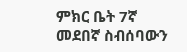ምክር ቤት 7ኛ መደበኛ ስብሰባውን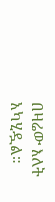በዛሬው እለት አካሂዷል።